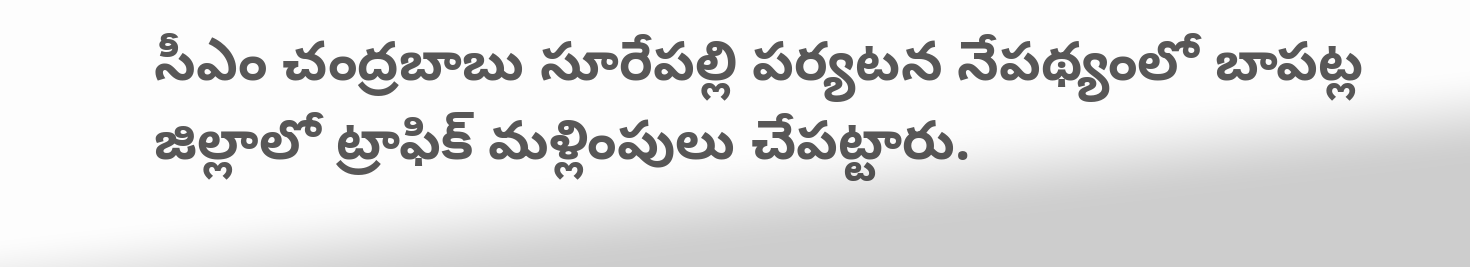సీఎం చంద్రబాబు సూరేపల్లి పర్యటన నేపథ్యంలో బాపట్ల జిల్లాలో ట్రాఫిక్ మళ్లింపులు చేపట్టారు.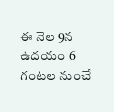ఈ నెల 9న ఉదయం 6 గంటల నుంచే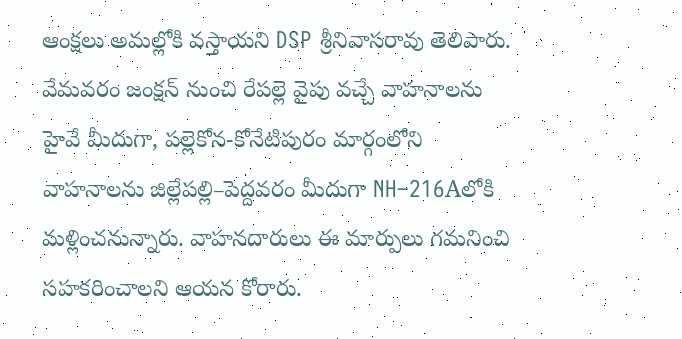ఆంక్షలు అమల్లోకి వస్తాయని DSP శ్రీనివాసరావు తెలిపారు. వేమవరం జంక్షన్ నుంచి రేపల్లె వైపు వచ్చే వాహనాలను హైవే మీదుగా, పల్లెకోన-కోనేటిపురం మార్గంలోని వాహనాలను జిల్లేపల్లి–పెద్దవరం మీదుగా NH–216Aలోకి మళ్లించనున్నారు. వాహనదారులు ఈ మార్పులు గమనించి సహకరించాలని ఆయన కోరారు.